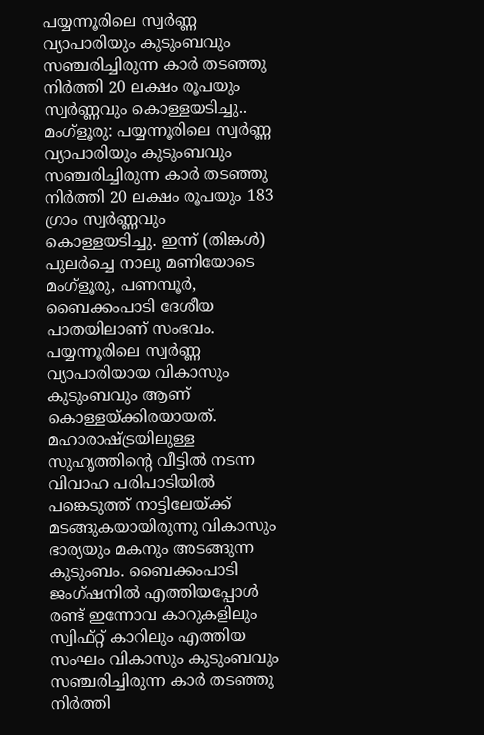പയ്യന്നൂരിലെ സ്വർണ്ണ വ്യാപാരിയും കുടുംബവും സഞ്ചരിച്ചിരുന്ന കാർ തടഞ്ഞു നിർത്തി 20 ലക്ഷം രൂപയും സ്വർണ്ണവും കൊള്ളയടിച്ചു..
മംഗ്ളൂരു: പയ്യന്നൂരിലെ സ്വർണ്ണ വ്യാപാരിയും കുടുംബവും സഞ്ചരിച്ചിരുന്ന കാർ തടഞ്ഞു നിർത്തി 20 ലക്ഷം രൂപയും 183 ഗ്രാം സ്വർണ്ണവും കൊള്ളയടിച്ചു. ഇന്ന് (തിങ്കൾ) പുലർച്ചെ നാലു മണിയോടെ മംഗ്ളൂരു, പണമ്പൂർ, ബൈക്കംപാടി ദേശീയ പാതയിലാണ് സംഭവം. പയ്യന്നൂരിലെ സ്വർണ്ണ വ്യാപാരിയായ വികാസും കുടുംബവും ആണ് കൊള്ളയ്ക്കിരയായത്. മഹാരാഷ്ട്രയിലുള്ള സുഹൃത്തിന്റെ വീട്ടിൽ നടന്ന വിവാഹ പരിപാടിയിൽ പങ്കെടുത്ത് നാട്ടിലേയ്ക്ക് മടങ്ങുകയായിരുന്നു വികാസും ഭാര്യയും മകനും അടങ്ങുന്ന കുടുംബം. ബൈക്കംപാടി ജംഗ്ഷനിൽ എത്തിയപ്പോൾ രണ്ട് ഇന്നോവ കാറുകളിലും സ്വിഫ്റ്റ് കാറിലും എത്തിയ സംഘം വികാസും കുടുംബവും സഞ്ചരിച്ചിരുന്ന കാർ തടഞ്ഞു നിർത്തി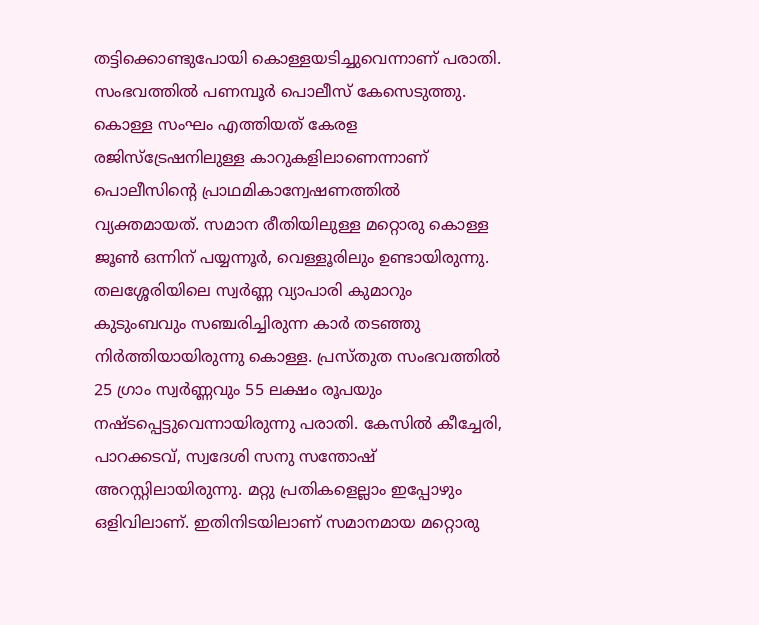തട്ടിക്കൊണ്ടുപോയി കൊള്ളയടിച്ചുവെന്നാണ് പരാതി. സംഭവത്തിൽ പണമ്പൂർ പൊലീസ് കേസെടുത്തു. കൊള്ള സംഘം എത്തിയത് കേരള രജിസ്ട്രേഷനിലുള്ള കാറുകളിലാണെന്നാണ് പൊലീസിന്റെ പ്രാഥമികാന്വേഷണത്തിൽ വ്യക്തമായത്. സമാന രീതിയിലുള്ള മറ്റൊരു കൊള്ള ജൂൺ ഒന്നിന് പയ്യന്നൂർ, വെള്ളൂരിലും ഉണ്ടായിരുന്നു. തലശ്ശേരിയിലെ സ്വർണ്ണ വ്യാപാരി കുമാറും കുടുംബവും സഞ്ചരിച്ചിരുന്ന കാർ തടഞ്ഞു നിർത്തിയായിരുന്നു കൊള്ള. പ്രസ്തുത സംഭവത്തിൽ 25 ഗ്രാം സ്വർണ്ണവും 55 ലക്ഷം രൂപയും നഷ്ടപ്പെട്ടുവെന്നായിരുന്നു പരാതി. കേസിൽ കീച്ചേരി, പാറക്കടവ്, സ്വദേശി സനു സന്തോഷ് അറസ്റ്റിലായിരുന്നു. മറ്റു പ്രതികളെല്ലാം ഇപ്പോഴും ഒളിവിലാണ്. ഇതിനിടയിലാണ് സമാനമായ മറ്റൊരു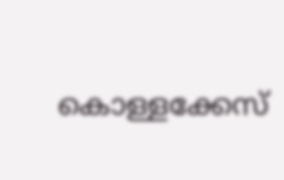കൊള്ളക്കേസ്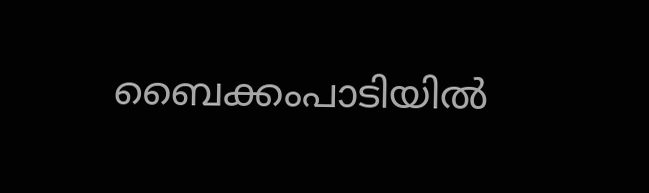ബൈക്കംപാടിയിൽ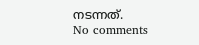നടന്നത്.
No comments